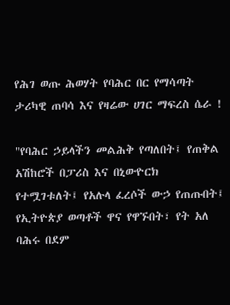የሕገ ወጡ ሕወሃት የባሕር በር የማሳጣት ታሪካዊ ጠባሳ እና የዛሬው ሀገር ማፍረስ ሴራ !

"የባሕር ኃይላችን መልሕቅ የጣለበት፤ የጠቅል አሽከሮች በፓሪስ እና በኒውዮርክ የተሟገቱለት፤ የአሉላ ፈረሶች ውኃ የጠጡበት፤ የኢትዮጵያ ወጣቶች ዋና የዋኙበት፣ የት አለ ባሕሩ በደም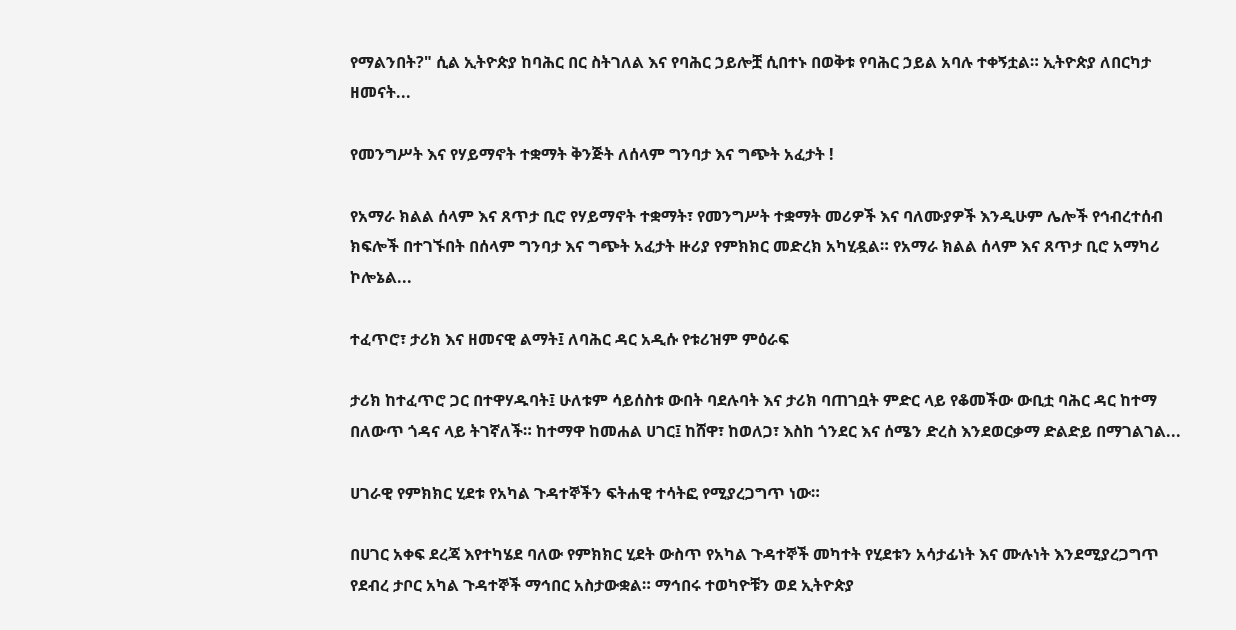የማልንበት?" ሲል ኢትዮጵያ ከባሕር በር ስትገለል እና የባሕር ኃይሎቿ ሲበተኑ በወቅቱ የባሕር ኃይል አባሉ ተቀኝቷል። ኢትዮጵያ ለበርካታ ዘመናት...

የመንግሥት እና የሃይማኖት ተቋማት ቅንጅት ለሰላም ግንባታ እና ግጭት አፈታት !

የአማራ ክልል ሰላም እና ጸጥታ ቢሮ የሃይማኖት ተቋማት፣ የመንግሥት ተቋማት መሪዎች እና ባለሙያዎች እንዲሁም ሌሎች የኅብረተሰብ ክፍሎች በተገኙበት በሰላም ግንባታ እና ግጭት አፈታት ዙሪያ የምክክር መድረክ አካሂዷል። የአማራ ክልል ሰላም እና ጸጥታ ቢሮ አማካሪ ኮሎኔል...

ተፈጥሮ፣ ታሪክ እና ዘመናዊ ልማት፤ ለባሕር ዳር አዲሱ የቱሪዝም ምዕራፍ

ታሪክ ከተፈጥሮ ጋር በተዋሃዱባት፤ ሁለቱም ሳይሰስቱ ውበት ባደሉባት እና ታሪክ ባጠገቧት ምድር ላይ የቆመችው ውቢቷ ባሕር ዳር ከተማ በለውጥ ጎዳና ላይ ትገኛለች። ከተማዋ ከመሐል ሀገር፤ ከሸዋ፣ ከወለጋ፣ እስከ ጎንደር እና ሰሜን ድረስ እንደወርቃማ ድልድይ በማገልገል...

ሀገራዊ የምክክር ሂደቱ የአካል ጉዳተኞችን ፍትሐዊ ተሳትፎ የሚያረጋግጥ ነው።

በሀገር አቀፍ ደረጃ እየተካሄደ ባለው የምክክር ሂደት ውስጥ የአካል ጉዳተኞች መካተት የሂደቱን አሳታፊነት እና ሙሉነት እንደሚያረጋግጥ የደብረ ታቦር አካል ጉዳተኞች ማኅበር አስታውቋል። ማኅበሩ ተወካዮቹን ወደ ኢትዮጵያ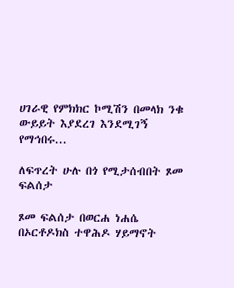ሀገራዊ የምክክር ኮሚሽን በመላክ ንቁ ውይይት እያደረገ እንደሚገኝ የማኅበሩ...

ለፍጥረት ሁሉ በጎ የሚታሰብበት ጾመ ፍልሰታ

ጾመ ፍልሰታ በወርሐ ነሐሴ በኦርቶዶክስ ተዋሕዶ ሃይማኖት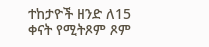ተከታዮች ዘንድ ለ15 ቀናት የሚትጾም ጾም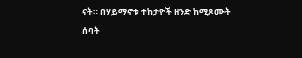ናት። በሃይማኖቱ ተከታዮች ዘንድ ከሚጾሙት ሰባት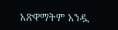አጽዋማትም አንዷ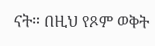ናት። በዚህ የጾም ወቅት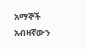አማኞች አብዛኛውን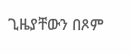ጊዜያቸውን በጾም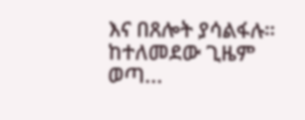እና በጸሎት ያሳልፋሉ። ከተለመደው ጊዜም ወጣ...